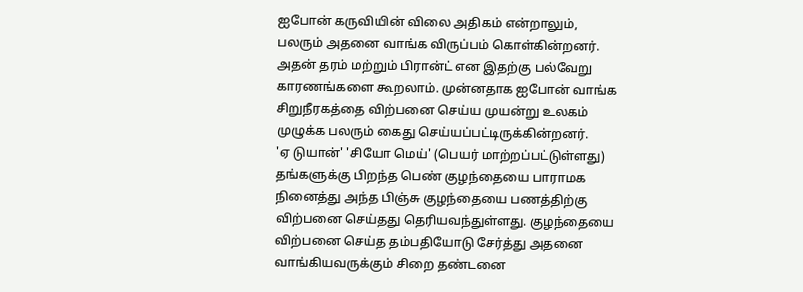ஐபோன் கருவியின் விலை அதிகம் என்றாலும், பலரும் அதனை வாங்க விருப்பம் கொள்கின்றனர். அதன் தரம் மற்றும் பிரான்ட் என இதற்கு பல்வேறு காரணங்களை கூறலாம். முன்னதாக ஐபோன் வாங்க சிறுநீரகத்தை விற்பனை செய்ய முயன்று உலகம் முழுக்க பலரும் கைது செய்யப்பட்டிருக்கின்றனர்.
'ஏ டுயான்' 'சியோ மெய்' (பெயர் மாற்றப்பட்டுள்ளது) தங்களுக்கு பிறந்த பெண் குழந்தையை பாராமக நினைத்து அந்த பிஞ்சு குழந்தையை பணத்திற்கு விற்பனை செய்தது தெரியவந்துள்ளது. குழந்தையை விற்பனை செய்த தம்பதியோடு சேர்த்து அதனை வாங்கியவருக்கும் சிறை தண்டனை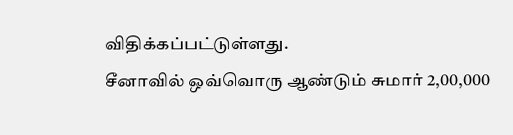விதிக்கப்பட்டுள்ளது.
சீனாவில் ஒவ்வொரு ஆண்டும் சுமார் 2,00,000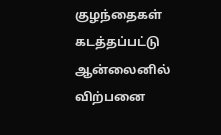குழந்தைகள் கடத்தப்பட்டு ஆன்லைனில் விற்பனை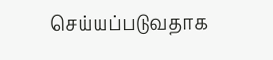செய்யப்படுவதாக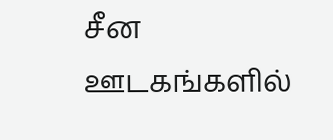சீன ஊடகங்களில்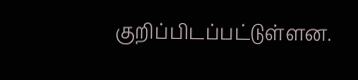குறிப்பிடப்பட்டுள்ளன.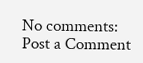No comments:
Post a Comment